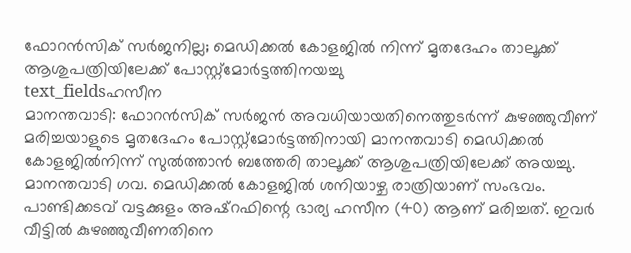ഫോറൻസിക് സർജനില്ല; മെഡിക്കൽ കോളജിൽ നിന്ന് മൃതദേഹം താലൂക്ക് ആശുപത്രിയിലേക്ക് പോസ്റ്റ്മോർട്ടത്തിനയച്ചു
text_fieldsഹസീന
മാനന്തവാടി: ഫോറൻസിക് സർജൻ അവധിയായതിനെത്തുടർന്ന് കുഴഞ്ഞുവീണ് മരിച്ചയാളുടെ മൃതദേഹം പോസ്റ്റ്മോർട്ടത്തിനായി മാനന്തവാടി മെഡിക്കൽ കോളജിൽനിന്ന് സുൽത്താൻ ബത്തേരി താലൂക്ക് ആശുപത്രിയിലേക്ക് അയച്ചു. മാനന്തവാടി ഗവ. മെഡിക്കൽ കോളജിൽ ശനിയാഴ്ച രാത്രിയാണ് സംഭവം.
പാണ്ടിക്കടവ് വട്ടക്കുളം അഷ്റഫിന്റെ ഭാര്യ ഹസീന (40) ആണ് മരിച്ചത്. ഇവർ വീട്ടിൽ കുഴഞ്ഞുവീണതിനെ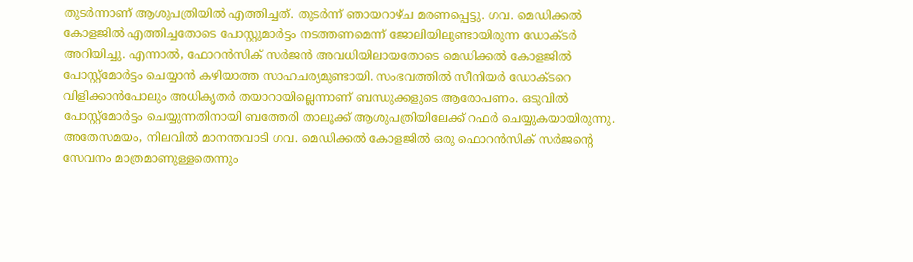തുടർന്നാണ് ആശുപത്രിയിൽ എത്തിച്ചത്. തുടർന്ന് ഞായറാഴ്ച മരണപ്പെട്ടു. ഗവ. മെഡിക്കൽ കോളജിൽ എത്തിച്ചതോടെ പോസ്റ്റുമാർട്ടം നടത്തണമെന്ന് ജോലിയിലുണ്ടായിരുന്ന ഡോക്ടർ അറിയിച്ചു. എന്നാൽ, ഫോറൻസിക് സർജൻ അവധിയിലായതോടെ മെഡിക്കൽ കോളജിൽ പോസ്റ്റ്മോർട്ടം ചെയ്യാൻ കഴിയാത്ത സാഹചര്യമുണ്ടായി. സംഭവത്തിൽ സീനിയർ ഡോക്ടറെ വിളിക്കാൻപോലും അധികൃതർ തയാറായില്ലെന്നാണ് ബന്ധുക്കളുടെ ആരോപണം. ഒടുവിൽ പോസ്റ്റ്മോർട്ടം ചെയ്യുന്നതിനായി ബത്തേരി താലൂക്ക് ആശുപത്രിയിലേക്ക് റഫർ ചെയ്യുകയായിരുന്നു.
അതേസമയം, നിലവിൽ മാനന്തവാടി ഗവ. മെഡിക്കൽ കോളജിൽ ഒരു ഫൊറൻസിക് സർജന്റെ സേവനം മാത്രമാണുള്ളതെന്നും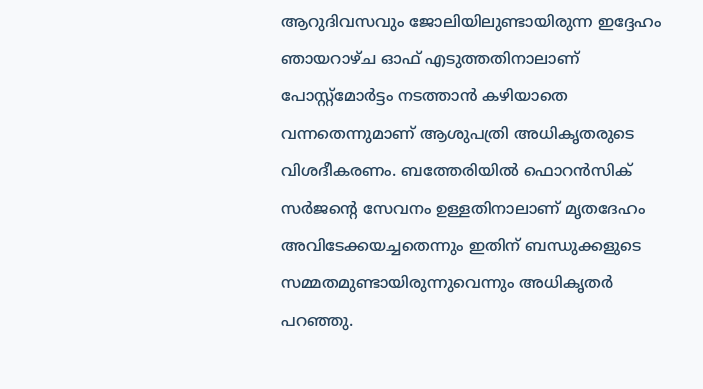ആറുദിവസവും ജോലിയിലുണ്ടായിരുന്ന ഇദ്ദേഹം ഞായറാഴ്ച ഓഫ് എടുത്തതിനാലാണ് പോസ്റ്റ്മോർട്ടം നടത്താൻ കഴിയാതെ വന്നതെന്നുമാണ് ആശുപത്രി അധികൃതരുടെ വിശദീകരണം. ബത്തേരിയിൽ ഫൊറൻസിക് സർജന്റെ സേവനം ഉള്ളതിനാലാണ് മൃതദേഹം അവിടേക്കയച്ചതെന്നും ഇതിന് ബന്ധുക്കളുടെ സമ്മതമുണ്ടായിരുന്നുവെന്നും അധികൃതർ പറഞ്ഞു.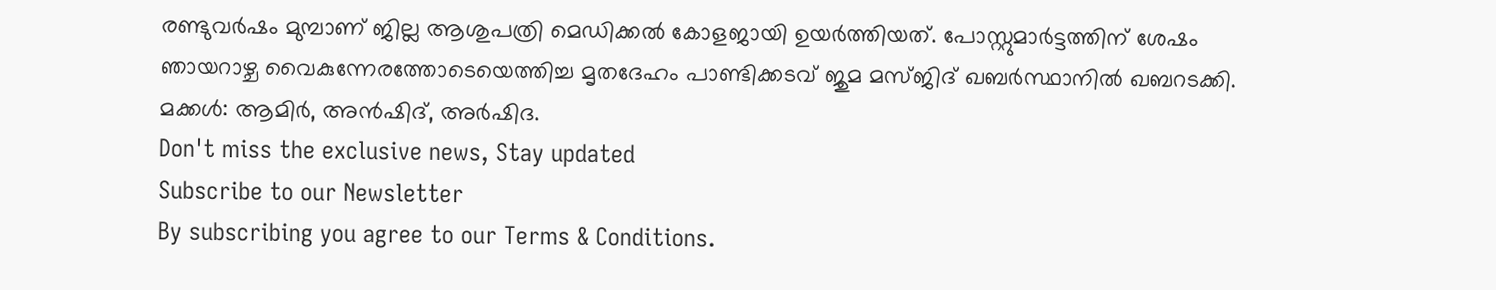രണ്ടുവർഷം മുമ്പാണ് ജില്ല ആശുപത്രി മെഡിക്കൽ കോളജായി ഉയർത്തിയത്. പോസ്റ്റുമാർട്ടത്തിന് ശേഷം ഞായറാഴ്ച വൈകുന്നേരത്തോടെയെത്തിച്ച മൃതദേഹം പാണ്ടിക്കടവ് ജുമ മസ്ജിദ് ഖബർസ്ഥാനിൽ ഖബറടക്കി. മക്കൾ: ആമിർ, അൻഷിദ്, അർഷിദ.
Don't miss the exclusive news, Stay updated
Subscribe to our Newsletter
By subscribing you agree to our Terms & Conditions.